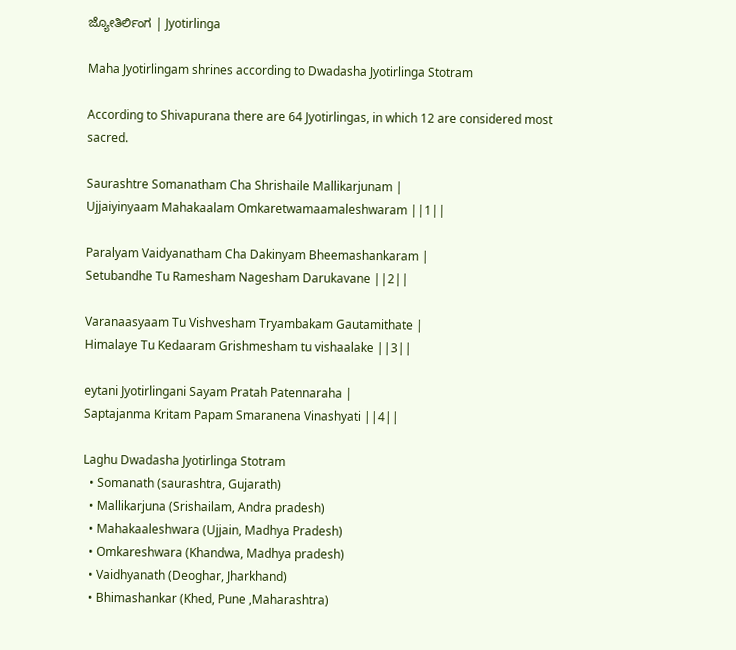ಜ್ಯೋತಿರ್ಲಿಂಗ | Jyotirlinga

Maha Jyotirlingam shrines according to Dwadasha Jyotirlinga Stotram

According to Shivapurana there are 64 Jyotirlingas, in which 12 are considered most sacred.

Saurashtre Somanatham Cha Shrishaile Mallikarjunam |
Ujjaiyinyaam Mahakaalam Omkaretwamaamaleshwaram ||1||

Paralyam Vaidyanatham Cha Dakinyam Bheemashankaram |
Setubandhe Tu Ramesham Nagesham Darukavane ||2||

Varanaasyaam Tu Vishvesham Tryambakam Gautamithate |
Himalaye Tu Kedaaram Grishmesham tu vishaalake ||3||

eytani Jyotirlingani Sayam Pratah Patennaraha |
Saptajanma Kritam Papam Smaranena Vinashyati ||4||

Laghu Dwadasha Jyotirlinga Stotram
  • Somanath (saurashtra, Gujarath)
  • Mallikarjuna (Srishailam, Andra pradesh)
  • Mahakaaleshwara (Ujjain, Madhya Pradesh)
  • Omkareshwara (Khandwa, Madhya pradesh)
  • Vaidhyanath (Deoghar, Jharkhand)
  • Bhimashankar (Khed, Pune ,Maharashtra)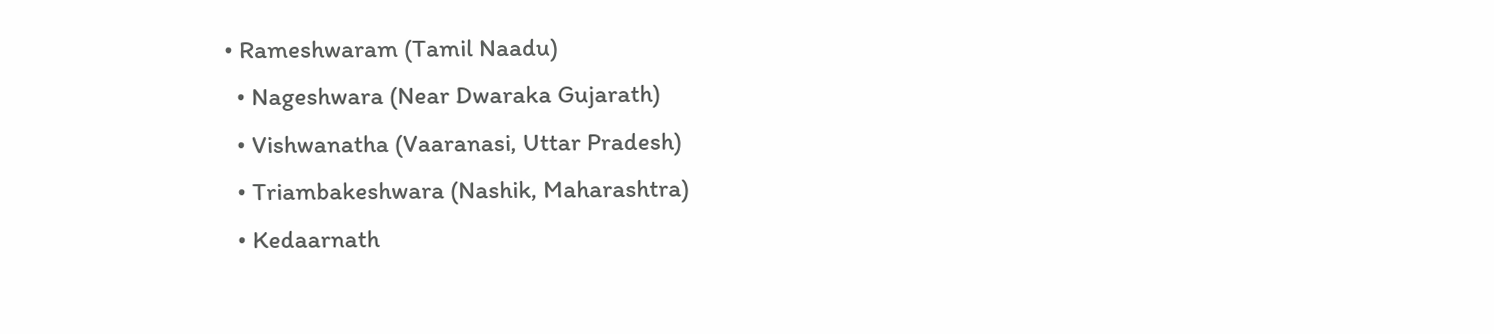• Rameshwaram (Tamil Naadu)
  • Nageshwara (Near Dwaraka Gujarath)
  • Vishwanatha (Vaaranasi, Uttar Pradesh)
  • Triambakeshwara (Nashik, Maharashtra)
  • Kedaarnath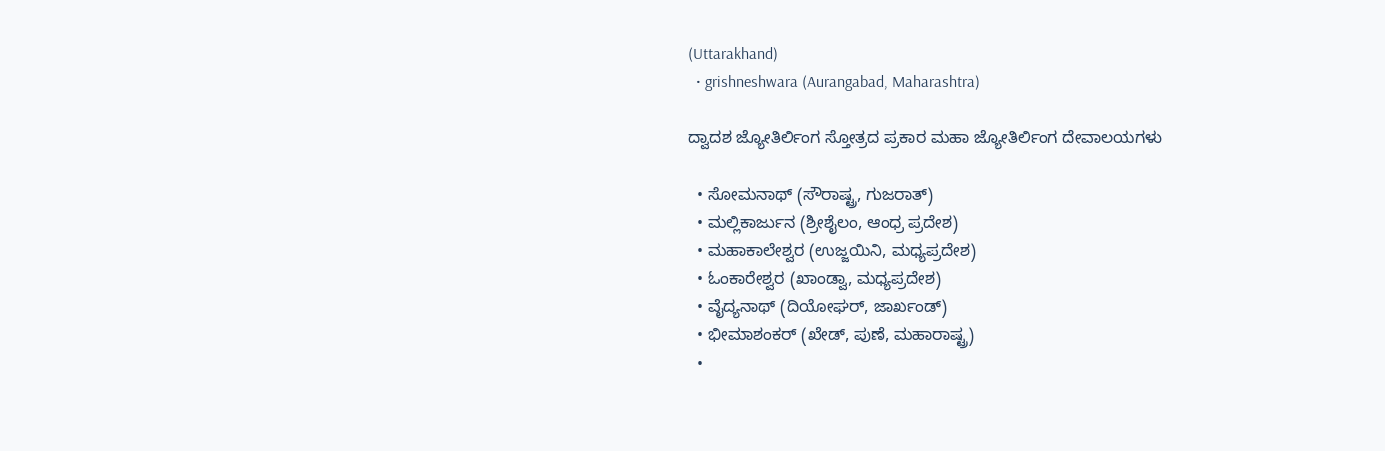(Uttarakhand)
  • grishneshwara (Aurangabad, Maharashtra)

ದ್ವಾದಶ ಜ್ಯೋತಿರ್ಲಿಂಗ ಸ್ತೋತ್ರದ ಪ್ರಕಾರ ಮಹಾ ಜ್ಯೋತಿರ್ಲಿಂಗ ದೇವಾಲಯಗಳು

  • ಸೋಮನಾಥ್ (ಸೌರಾಷ್ಟ್ರ, ಗುಜರಾತ್)
  • ಮಲ್ಲಿಕಾರ್ಜುನ (ಶ್ರೀಶೈಲಂ, ಆಂಧ್ರ ಪ್ರದೇಶ)
  • ಮಹಾಕಾಲೇಶ್ವರ (ಉಜ್ಜಯಿನಿ, ಮಧ್ಯಪ್ರದೇಶ)
  • ಓಂಕಾರೇಶ್ವರ (ಖಾಂಡ್ವಾ, ಮಧ್ಯಪ್ರದೇಶ)
  • ವೈದ್ಯನಾಥ್ (ದಿಯೋಘರ್, ಜಾರ್ಖಂಡ್)
  • ಭೀಮಾಶಂಕರ್ (ಖೇಡ್, ಪುಣೆ, ಮಹಾರಾಷ್ಟ್ರ)
  •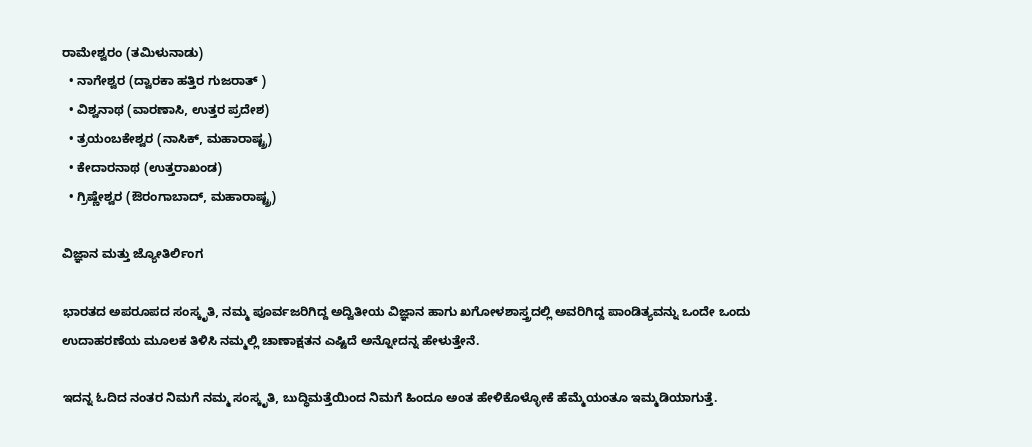ರಾಮೇಶ್ವರಂ (ತಮಿಳುನಾಡು)
  • ನಾಗೇಶ್ವರ (ದ್ವಾರಕಾ ಹತ್ತಿರ ಗುಜರಾತ್ )
  • ವಿಶ್ವನಾಥ (ವಾರಣಾಸಿ, ಉತ್ತರ ಪ್ರದೇಶ)
  • ತ್ರಯಂಬಕೇಶ್ವರ (ನಾಸಿಕ್, ಮಹಾರಾಷ್ಟ್ರ)
  • ಕೇದಾರನಾಥ (ಉತ್ತರಾಖಂಡ)
  • ಗ್ರಿಷ್ಣೇಶ್ವರ (ಔರಂಗಾಬಾದ್, ಮಹಾರಾಷ್ಟ್ರ)

ವಿಜ್ಞಾನ ಮತ್ತು ಜ್ಯೋತಿರ್ಲಿಂಗ

ಭಾರತದ ಅಪರೂಪದ ಸಂಸ್ಕೃತಿ, ನಮ್ಮ ಪೂರ್ವಜರಿಗಿದ್ದ ಅದ್ವಿತೀಯ ವಿಜ್ಞಾನ ಹಾಗು ಖಗೋಳಶಾಸ್ತ್ರದಲ್ಲಿ ಅವರಿಗಿದ್ದ ಪಾಂಡಿತ್ಯವನ್ನು ಒಂದೇ ಒಂದು ಉದಾಹರಣೆಯ ಮೂಲಕ ತಿಳಿಸಿ ನಮ್ಮಲ್ಲಿ ಚಾಣಾಕ್ಷತನ ಎಷ್ಟಿದೆ ಅನ್ನೋದನ್ನ ಹೇಳುತ್ತೇನೆ.

ಇದನ್ನ ಓದಿದ ನಂತರ ನಿಮಗೆ ನಮ್ಮ ಸಂಸ್ಕೃತಿ, ಬುದ್ಧಿಮತ್ತೆಯಿಂದ ನಿಮಗೆ ಹಿಂದೂ ಅಂತ ಹೇಳಿಕೊಳ್ಳೋಕೆ ಹೆಮ್ಮೆಯಂತೂ ಇಮ್ಮಡಿಯಾಗುತ್ತೆ.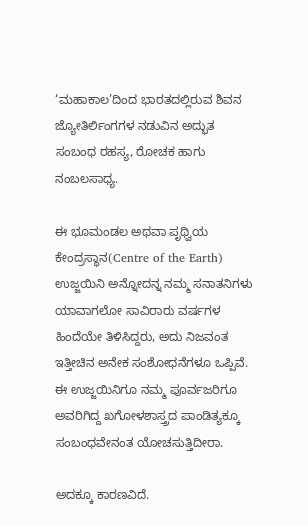‘ಮಹಾಕಾಲ’ದಿಂದ ಭಾರತದಲ್ಲಿರುವ ಶಿವನ ಜ್ಯೋತಿರ್ಲಿಂಗಗಳ ನಡುವಿನ ಅದ್ಭುತ ಸಂಬಂಧ ರಹಸ್ಯ, ರೋಚಕ ಹಾಗು ನಂಬಲಸಾಧ್ಯ.

ಈ ಭೂಮಂಡಲ ಅಥವಾ ಪೃಥ್ವಿಯ ಕೇಂದ್ರಸ್ಥಾನ(Centre of the Earth) ಉಜ್ಜಯಿನಿ ಅನ್ನೋದನ್ನ ನಮ್ಮ ಸನಾತನಿಗಳು ಯಾವಾಗಲೋ ಸಾವಿರಾರು ವರ್ಷಗಳ ಹಿಂದೆಯೇ ತಿಳಿಸಿದ್ದರು, ಅದು ನಿಜವಂತ ಇತ್ತೀಚಿನ ಅನೇಕ ಸಂಶೋಧನೆಗಳೂ ಒಪ್ಪಿವೆ. ಈ ಉಜ್ಜಯಿನಿಗೂ ನಮ್ಮ ಪೂರ್ವಜರಿಗೂ ಅವರಿಗಿದ್ದ ಖಗೋಳಶಾಸ್ತ್ರದ ಪಾಂಡಿತ್ಯಕ್ಕೂ ಸಂಬಂಧವೇನಂತ ಯೋಚಸುತ್ತಿದೀರಾ.

ಅದಕ್ಕೂ ಕಾರಣವಿದೆ.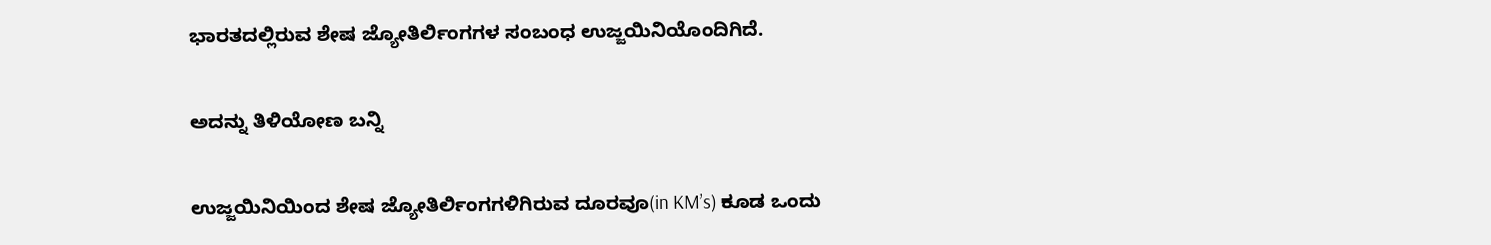ಭಾರತದಲ್ಲಿರುವ ಶೇಷ ಜ್ಯೋತಿರ್ಲಿಂಗಗಳ ಸಂಬಂಧ ಉಜ್ಜಯಿನಿಯೊಂದಿಗಿದೆ.

ಅದನ್ನು ತಿಳಿಯೋಣ ಬನ್ನಿ

ಉಜ್ಜಯಿನಿಯಿಂದ ಶೇಷ ಜ್ಯೋತಿರ್ಲಿಂಗಗಳಿಗಿರುವ ದೂರವೂ(in KM’s) ಕೂಡ ಒಂದು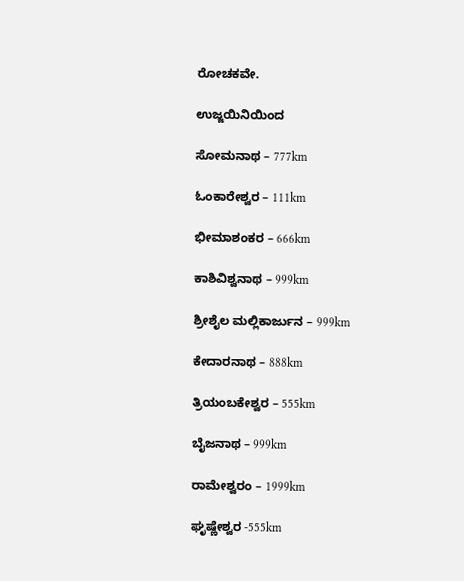ರೋಚಕವೇ.

ಉಜ್ಜಯಿನಿಯಿಂದ

ಸೋಮನಾಥ – 777km

ಓಂಕಾರೇಶ್ವರ – 111km

ಭೀಮಾಶಂಕರ – 666km

ಕಾಶಿವಿಶ್ವನಾಥ – 999km

ಶ್ರೀಶೈಲ ಮಲ್ಲಿಕಾರ್ಜುನ – 999km

ಕೇದಾರನಾಥ – 888km

ತ್ರಿಯಂಬಕೇಶ್ವರ – 555km

ಬೈಜನಾಥ – 999km

ರಾಮೇಶ್ವರಂ – 1999km

ಘೃಷ್ಣೇಶ್ವರ -555km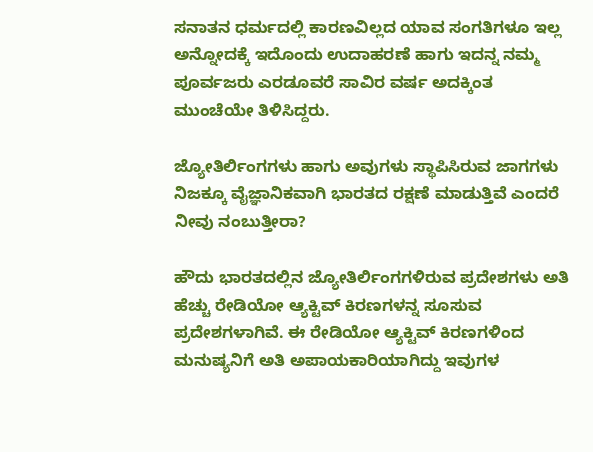ಸನಾತನ ಧರ್ಮದಲ್ಲಿ ಕಾರಣವಿಲ್ಲದ ಯಾವ ಸಂಗತಿಗಳೂ ಇಲ್ಲ ಅನ್ನೋದಕ್ಕೆ ಇದೊಂದು ಉದಾಹರಣೆ ಹಾಗು ಇದನ್ನ ನಮ್ಮ ಪೂರ್ವಜರು ಎರಡೂವರೆ ಸಾವಿರ ವರ್ಷ ಅದಕ್ಕಿಂತ ಮುಂಚೆಯೇ ತಿಳಿಸಿದ್ದರು.

ಜ್ಯೋತಿರ್ಲಿಂಗಗಳು ಹಾಗು ಅವುಗಳು ಸ್ಥಾಪಿಸಿರುವ ಜಾಗಗಳು ನಿಜಕ್ಕೂ ವೈಜ್ಞಾನಿಕವಾಗಿ ಭಾರತದ ರಕ್ಷಣೆ ಮಾಡುತ್ತಿವೆ ಎಂದರೆ ನೀವು ನಂಬುತ್ತೀರಾ?

ಹೌದು ಭಾರತದಲ್ಲಿನ ಜ್ಯೋತಿರ್ಲಿಂಗಗಳಿರುವ ಪ್ರದೇಶಗಳು ಅತಿ ಹೆಚ್ಚು ರೇಡಿಯೋ ಆ್ಯಕ್ಟಿವ್ ಕಿರಣಗಳನ್ನ ಸೂಸುವ ಪ್ರದೇಶಗಳಾಗಿವೆ. ಈ ರೇಡಿಯೋ ಆ್ಯಕ್ಟಿವ್ ಕಿರಣಗಳಿಂದ ಮನುಷ್ಯನಿಗೆ ಅತಿ ಅಪಾಯಕಾರಿಯಾಗಿದ್ದು ಇವುಗಳ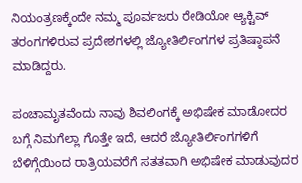ನಿಯಂತ್ರಣಕ್ಕೆಂದೇ ನಮ್ಮ ಪೂರ್ವಜರು ರೇಡಿಯೋ ಆ್ಯಕ್ಟಿವ್ ತರಂಗಗಳಿರುವ ಪ್ರದೇಶಗಳಲ್ಲಿ ಜ್ಯೋತಿರ್ಲಿಂಗಗಳ ಪ್ರತಿಷ್ಠಾಪನೆ ಮಾಡಿದ್ದರು.

ಪಂಚಾಮೃತವೆಂದು ನಾವು ಶಿವಲಿಂಗಕ್ಕೆ ಅಭಿಷೇಕ ಮಾಡೋದರ ಬಗ್ಗೆ ನಿಮಗೆಲ್ಲಾ ಗೊತ್ತೇ ಇದೆ, ಆದರೆ ಜ್ಯೋತಿರ್ಲಿಂಗಗಳಿಗೆ ಬೆಳಿಗ್ಗೆಯಿಂದ ರಾತ್ರಿಯವರೆಗೆ ಸತತವಾಗಿ ಅಭಿಷೇಕ ಮಾಡುವುದರ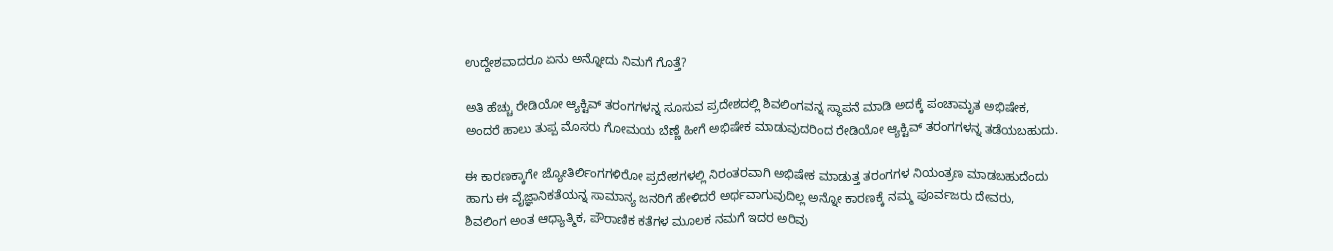ಉದ್ದೇಶವಾದರೂ ಏನು ಅನ್ನೋದು ನಿಮಗೆ ಗೊತ್ತೆ?

ಅತಿ ಹೆಚ್ಚು ರೇಡಿಯೋ ಆ್ಯಕ್ಟಿವ್ ತರಂಗಗಳನ್ನ ಸೂಸುವ ಪ್ರದೇಶದಲ್ಲಿ ಶಿವಲಿಂಗವನ್ನ ಸ್ಥಾಪನೆ ಮಾಡಿ ಅದಕ್ಕೆ ಪಂಚಾಮೃತ ಅಭಿಷೇಕ, ಅಂದರೆ ಹಾಲು ತುಪ್ಪ ಮೊಸರು ಗೋಮಯ ಬೆಣ್ಣೆ ಹೀಗೆ ಅಭಿಷೇಕ ಮಾಡುವುದರಿಂದ ರೇಡಿಯೋ ಆ್ಯಕ್ಟಿವ್ ತರಂಗಗಳನ್ನ ತಡೆಯಬಹುದು.

ಈ ಕಾರಣಕ್ಕಾಗೇ ಜ್ಯೋತಿರ್ಲಿಂಗಗಳಿರೋ ಪ್ರದೇಶಗಳಲ್ಲಿ ನಿರಂತರವಾಗಿ ಅಭಿಷೇಕ ಮಾಡುತ್ತ ತರಂಗಗಳ ನಿಯಂತ್ರಣ ಮಾಡಬಹುದೆಂದು ಹಾಗು ಈ ವೈಜ್ಞಾನಿಕತೆಯನ್ನ ಸಾಮಾನ್ಯ ಜನರಿಗೆ ಹೇಳಿದರೆ ಅರ್ಥವಾಗುವುದಿಲ್ಲ ಅನ್ನೋ ಕಾರಣಕ್ಕೆ ನಮ್ಮ ಪೂರ್ವಜರು ದೇವರು, ಶಿವಲಿಂಗ ಅಂತ ಆಧ್ಯಾತ್ಮಿಕ, ಪೌರಾಣಿಕ ಕತೆಗಳ ಮೂಲಕ ನಮಗೆ ಇದರ ಅರಿವು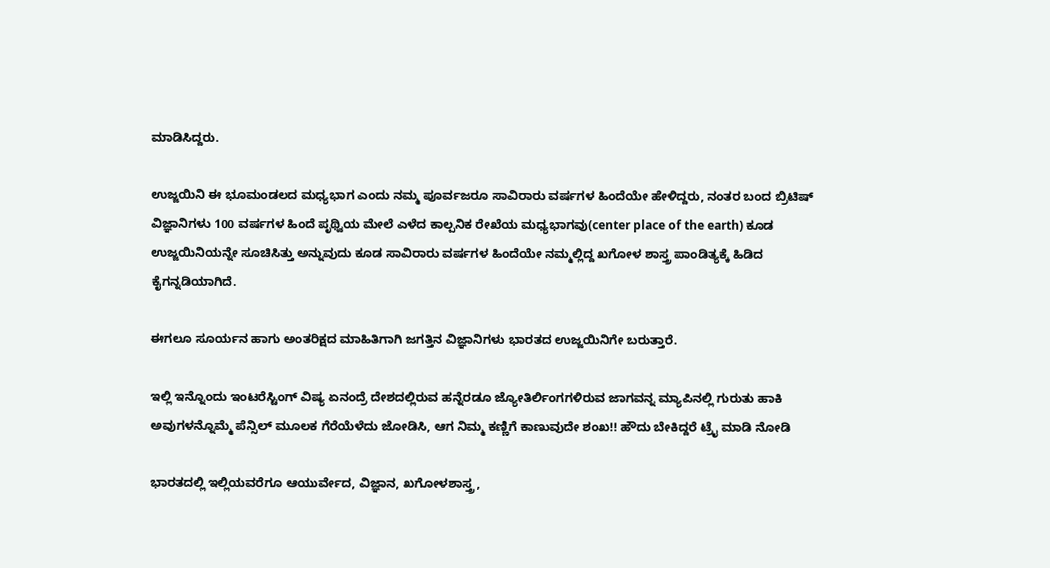ಮಾಡಿಸಿದ್ದರು.

ಉಜ್ಜಯಿನಿ ಈ ಭೂಮಂಡಲದ ಮಧ್ಯಭಾಗ ಎಂದು ನಮ್ಮ ಪೂರ್ವಜರೂ ಸಾವಿರಾರು ವರ್ಷಗಳ ಹಿಂದೆಯೇ ಹೇಳಿದ್ದರು, ನಂತರ ಬಂದ ಬ್ರಿಟಿಷ್ ವಿಜ್ಞಾನಿಗಳು 100 ವರ್ಷಗಳ ಹಿಂದೆ ಪೃಥ್ವಿಯ ಮೇಲೆ ಎಳೆದ ಕಾಲ್ಪನಿಕ ರೇಖೆಯ ಮಧ್ಯಭಾಗವು(center place of the earth) ಕೂಡ ಉಜ್ಜಯಿನಿಯನ್ನೇ ಸೂಚಿಸಿತ್ತು ಅನ್ನುವುದು ಕೂಡ ಸಾವಿರಾರು ವರ್ಷಗಳ ಹಿಂದೆಯೇ ನಮ್ಮಲ್ಲಿದ್ದ ಖಗೋಳ ಶಾಸ್ತ್ರ ಪಾಂಡಿತ್ಯಕ್ಕೆ ಹಿಡಿದ ಕೈಗನ್ನಡಿಯಾಗಿದೆ.

ಈಗಲೂ ಸೂರ್ಯನ ಹಾಗು ಅಂತರಿಕ್ಷದ ಮಾಹಿತಿಗಾಗಿ ಜಗತ್ತಿನ ವಿಜ್ಞಾನಿಗಳು ಭಾರತದ ಉಜ್ಜಯಿನಿಗೇ ಬರುತ್ತಾರೆ.

ಇಲ್ಲಿ ಇನ್ನೊಂದು ಇಂಟರೆಸ್ಟಿಂಗ್ ವಿಷ್ಯ ಏನಂದ್ರೆ ದೇಶದಲ್ಲಿರುವ ಹನ್ನೆರಡೂ ಜ್ಯೋತಿರ್ಲಿಂಗಗಳಿರುವ ಜಾಗವನ್ನ ಮ್ಯಾಪಿನಲ್ಲಿ ಗುರುತು ಹಾಕಿ ಅವುಗಳನ್ನೊಮ್ಮೆ ಪೆನ್ಸಿಲ್ ಮೂಲಕ ಗೆರೆಯೆಳೆದು ಜೋಡಿಸಿ, ಆಗ ನಿಮ್ಮ ಕಣ್ಣಿಗೆ ಕಾಣುವುದೇ ಶಂಖ!! ಹೌದು ಬೇಕಿದ್ದರೆ ಟ್ರೈ ಮಾಡಿ ನೋಡಿ

ಭಾರತದಲ್ಲಿ ಇಲ್ಲಿಯವರೆಗೂ ಆಯುರ್ವೇದ, ವಿಜ್ಞಾನ, ಖಗೋಳಶಾಸ್ತ್ರ,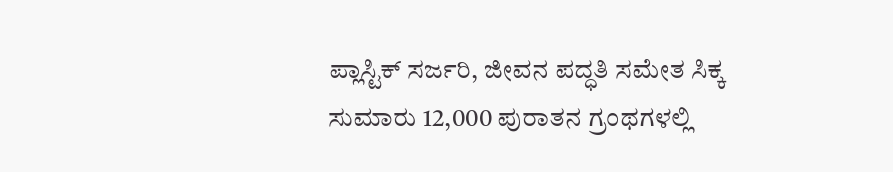ಪ್ಲಾಸ್ಟಿಕ್ ಸರ್ಜರಿ, ಜೀವನ ಪದ್ಧತಿ ಸಮೇತ ಸಿಕ್ಕ ಸುಮಾರು 12,000 ಪುರಾತನ ಗ್ರಂಥಗಳಲ್ಲಿ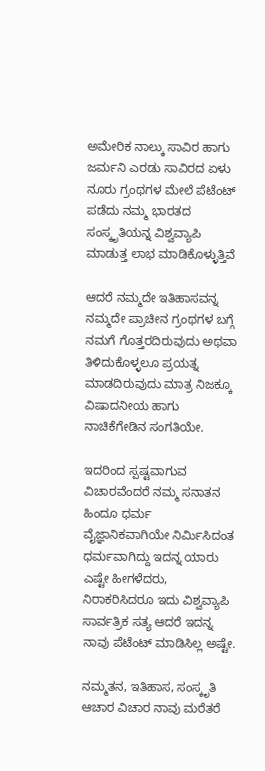ಅಮೇರಿಕ ನಾಲ್ಕು ಸಾವಿರ ಹಾಗು ಜರ್ಮನಿ ಎರಡು ಸಾವಿರದ ಏಳು ನೂರು ಗ್ರಂಥಗಳ ಮೇಲೆ ಪೆಟೆಂಟ್ ಪಡೆದು ನಮ್ಮ ಭಾರತದ ಸಂಸ್ಕೃತಿಯನ್ನ ವಿಶ್ವವ್ಯಾಪಿ ಮಾಡುತ್ತ ಲಾಭ ಮಾಡಿಕೊಳ್ಳುತ್ತಿವೆ

ಆದರೆ ನಮ್ಮದೇ ಇತಿಹಾಸವನ್ನ ನಮ್ಮದೇ ಪ್ರಾಚೀನ ಗ್ರಂಥಗಳ ಬಗ್ಗೆ ನಮಗೆ ಗೊತ್ತರದಿರುವುದು ಅಥವಾ ತಿಳಿದುಕೊಳ್ಳಲೂ ಪ್ರಯತ್ನ ಮಾಡದಿರುವುದು ಮಾತ್ರ ನಿಜಕ್ಕೂ ವಿಷಾದನೀಯ ಹಾಗು ನಾಚಿಕೆಗೇಡಿನ ಸಂಗತಿಯೇ.

ಇದರಿಂದ ಸ್ಪಷ್ಟವಾಗುವ ವಿಚಾರವೆಂದರೆ ನಮ್ಮ ಸನಾತನ ಹಿಂದೂ ಧರ್ಮ ವೈಜ್ಞಾನಿಕವಾಗಿಯೇ ನಿರ್ಮಿಸಿದಂತ ಧರ್ಮವಾಗಿದ್ದು ಇದನ್ನ ಯಾರು ಎಷ್ಟೇ ಹೀಗಳೆದರು, ನಿರಾಕರಿಸಿದರೂ ಇದು ವಿಶ್ವವ್ಯಾಪಿ ಸಾರ್ವತ್ರಿಕ ಸತ್ಯ ಆದರೆ ಇದನ್ನ ನಾವು ಪೆಟೆಂಟ್ ಮಾಡಿಸಿಲ್ಲ ಅಷ್ಟೇ.

ನಮ್ಮತನ, ಇತಿಹಾಸ, ಸಂಸ್ಕೃತಿ ಆಚಾರ ವಿಚಾರ ನಾವು ಮರೆತರೆ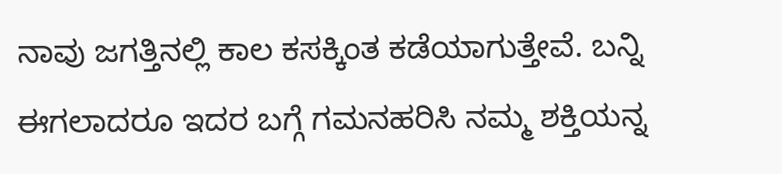ನಾವು ಜಗತ್ತಿನಲ್ಲಿ ಕಾಲ ಕಸಕ್ಕಿಂತ ಕಡೆಯಾಗುತ್ತೇವೆ. ಬನ್ನಿ ಈಗಲಾದರೂ ಇದರ ಬಗ್ಗೆ ಗಮನಹರಿಸಿ ನಮ್ಮ ಶಕ್ತಿಯನ್ನ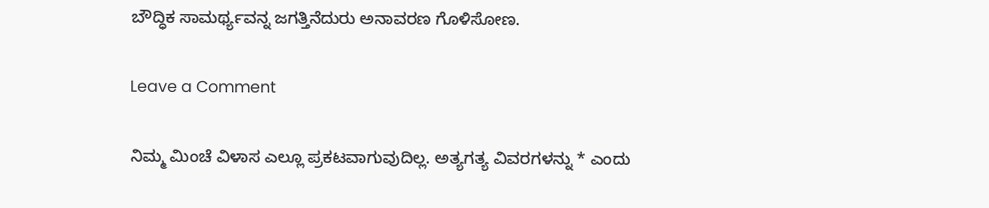ಬೌದ್ಧಿಕ ಸಾಮರ್ಥ್ಯವನ್ನ ಜಗತ್ತಿನೆದುರು ಅನಾವರಣ ಗೊಳಿಸೋಣ.

Leave a Comment

ನಿಮ್ಮ ಮಿಂಚೆ ವಿಳಾಸ ಎಲ್ಲೂ ಪ್ರಕಟವಾಗುವುದಿಲ್ಲ. ಅತ್ಯಗತ್ಯ ವಿವರಗಳನ್ನು * ಎಂದು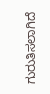ಗುರುತಿಸಲಾಗಿದೆ